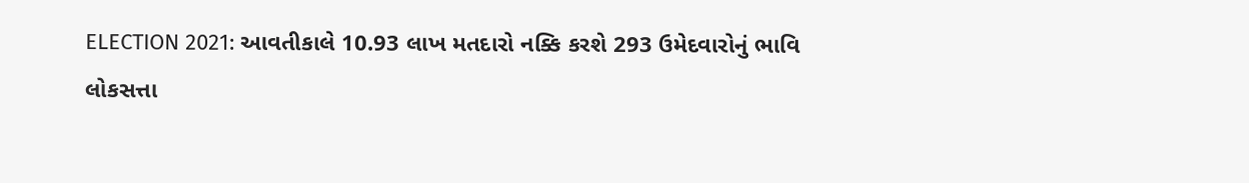ELECTION 2021: આવતીકાલે 10.93 લાખ મતદારો નક્કિ કરશે 293 ઉમેદવારોનું ભાવિ
લોકસત્તા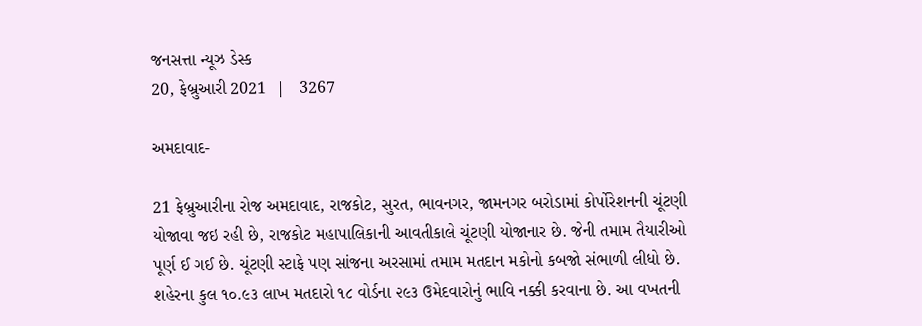જનસત્તા ન્યૂઝ ડેસ્ક
20, ફેબ્રુઆરી 2021  |   3267

અમદાવાદ-

21 ફેબ્રુઆરીના રોજ અમદાવાદ, રાજકોટ, સુરત, ભાવનગર, જામનગર બરોડામાં કોર્પોરેશનની ચૂંટણી યોજાવા જઇ રહી છે, રાજકોટ મહાપાલિકાની આવતીકાલે ચૂંટણી યોજાનાર છે. જેની તમામ તૈયારીઓ પૂર્ણ ઈ ગઈ છે. ચૂંટણી સ્ટાફે પણ સાંજના અરસામાં તમામ મતદાન મકોનો કબજો સંભાળી લીધો છે. શહેરના કુલ ૧૦.૯૩ લાખ મતદારો ૧૮ વોર્ડના ૨૯૩ ઉમેદવારોનું ભાવિ નક્કી કરવાના છે. આ વખતની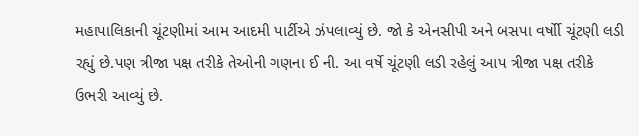મહાપાલિકાની ચૂંટણીમાં આમ આદમી પાર્ટીએ ઝંપલાવ્યું છે. જો કે એનસીપી અને બસપા વર્ષોી ચૂંટણી લડી રહ્યું છે.પણ ત્રીજા પક્ષ તરીકે તેઓની ગણના ઈ ની. આ વર્ષે ચૂંટણી લડી રહેલું આપ ત્રીજા પક્ષ તરીકે ઉભરી આવ્યું છે.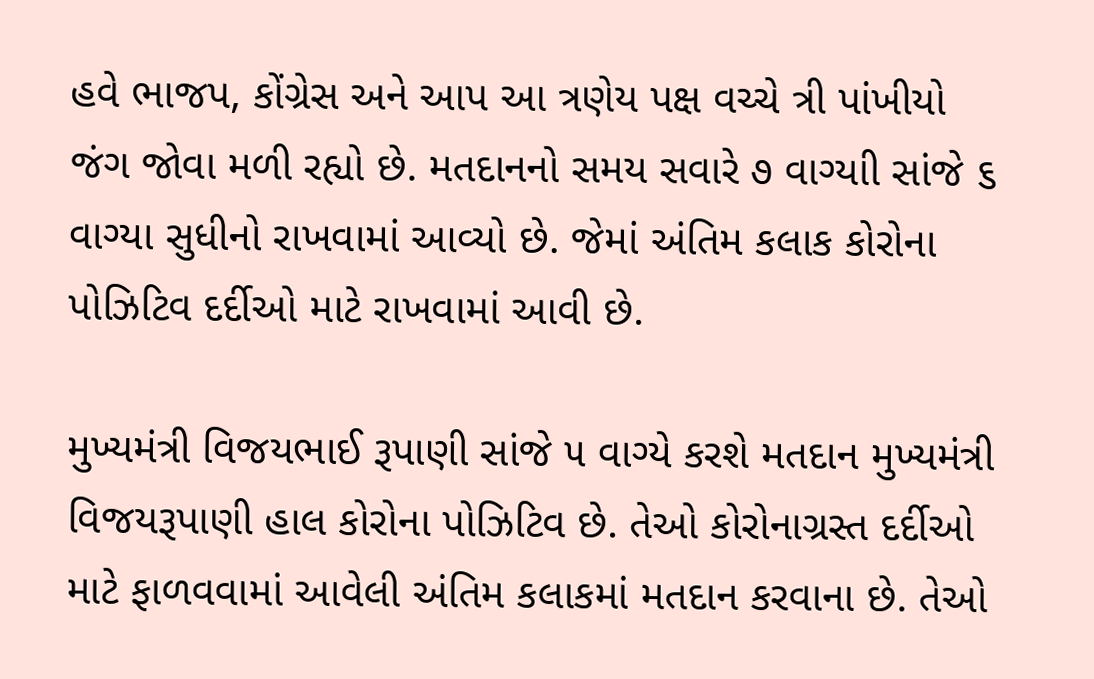હવે ભાજપ, કોંગ્રેસ અને આપ આ ત્રણેય પક્ષ વચ્ચે ત્રી પાંખીયો જંગ જોવા મળી રહ્યો છે. મતદાનનો સમય સવારે ૭ વાગ્યાી સાંજે ૬ વાગ્યા સુધીનો રાખવામાં આવ્યો છે. જેમાં અંતિમ કલાક કોરોના પોઝિટિવ દર્દીઓ માટે રાખવામાં આવી છે.

મુખ્યમંત્રી વિજયભાઈ રૂપાણી સાંજે ૫ વાગ્યે કરશે મતદાન મુખ્યમંત્રી વિજયરૂપાણી હાલ કોરોના પોઝિટિવ છે. તેઓ કોરોનાગ્રસ્ત દર્દીઓ માટે ફાળવવામાં આવેલી અંતિમ કલાકમાં મતદાન કરવાના છે. તેઓ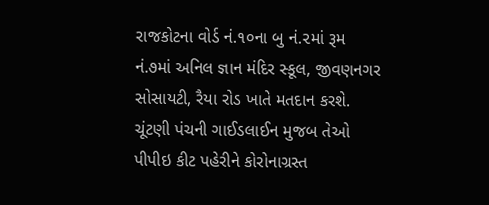રાજકોટના વોર્ડ નં.૧૦ના બુ નં.૨માં રૂમ નં.૭માં અનિલ જ્ઞાન મંદિર સ્કૂલ, જીવણનગર સોસાયટી, રૈયા રોડ ખાતે મતદાન કરશે. ચૂંટણી પંચની ગાઈડલાઈન મુજબ તેઓ પીપીઇ કીટ પહેરીને કોરોનાગ્રસ્ત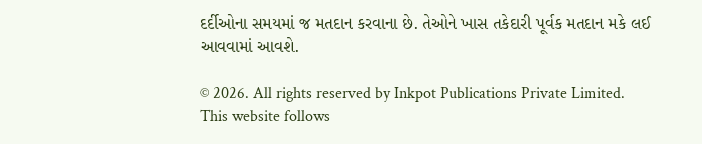દર્દીઓના સમયમાં જ મતદાન કરવાના છે. તેઓને ખાસ તકેદારી પૂર્વક મતદાન મકે લઈ આવવામાં આવશે.

© 2026. All rights reserved by Inkpot Publications Private Limited.
This website follows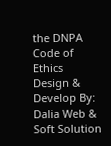the DNPA Code of Ethics
Design & Develop By:
Dalia Web & Soft Solution